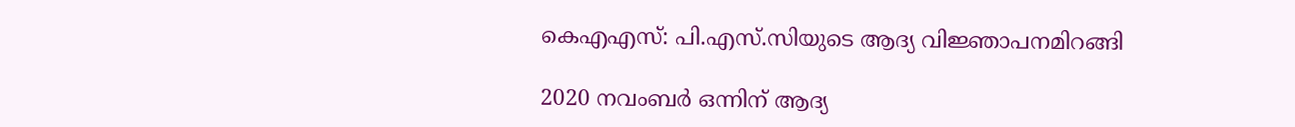കെഎഎസ്: പി.എസ്.സിയുടെ ആദ്യ വിജ്ഞാപനമിറങ്ങി

2020 നവംബര്‍ ഒന്നിന് ആദ്യ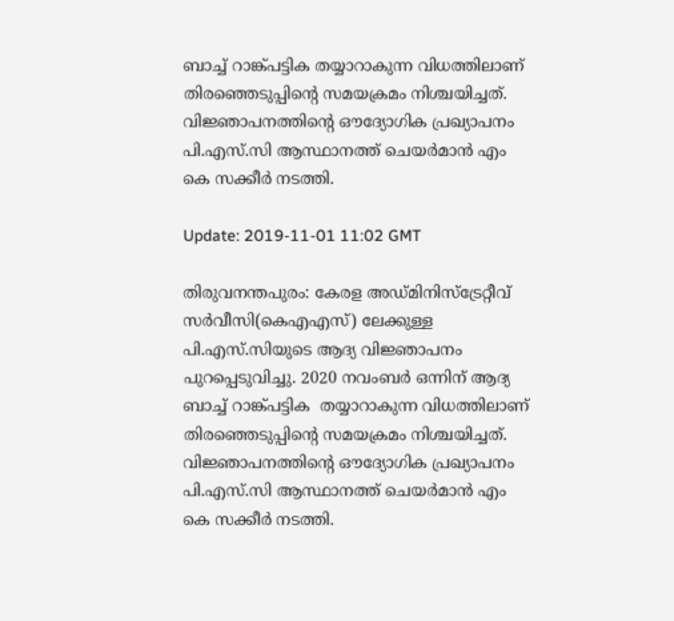ബാച്ച് റാങ്ക്പട്ടിക തയ്യാറാകുന്ന വിധത്തിലാണ് തിരഞ്ഞെടുപ്പിന്റെ സമയക്രമം നിശ്ചയിച്ചത്. വിജ്ഞാപനത്തിന്റെ ഔദ്യോഗിക പ്രഖ്യാപനം പി.എസ്.സി ആസ്ഥാനത്ത് ചെയര്‍മാന്‍ എം കെ സക്കീര്‍ നടത്തി.

Update: 2019-11-01 11:02 GMT

തിരുവനന്തപുരം: കേരള അഡ്മിനിസ്ട്രേറ്റീവ് സർവീസി(കെഎഎസ്) ലേക്കുള്ള പി.എസ്.സിയുടെ ആദ്യ വിജ്ഞാപനം പുറപ്പെടുവിച്ചു. 2020 നവംബര്‍ ഒന്നിന് ആദ്യ ബാച്ച് റാങ്ക്പട്ടിക  തയ്യാറാകുന്ന വിധത്തിലാണ് തിരഞ്ഞെടുപ്പിന്റെ സമയക്രമം നിശ്ചയിച്ചത്. വിജ്ഞാപനത്തിന്റെ ഔദ്യോഗിക പ്രഖ്യാപനം പി.എസ്.സി ആസ്ഥാനത്ത് ചെയര്‍മാന്‍ എം കെ സക്കീര്‍ നടത്തി.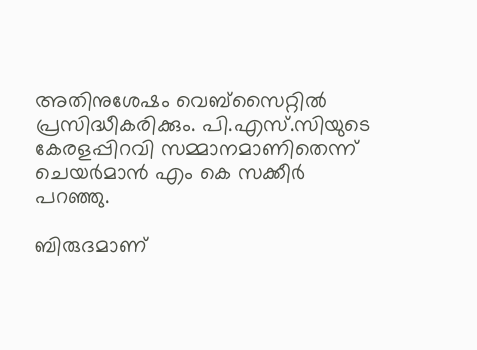അതിനുശേഷം വെബ്‌സൈറ്റില്‍ പ്രസിദ്ധീകരിക്കും. പി.എസ്.സിയുടെ കേരളപ്പിറവി സമ്മാനമാണിതെന്ന് ചെയര്‍മാന്‍ എം കെ സക്കീര്‍ പറഞ്ഞു.

ബിരുദമാണ്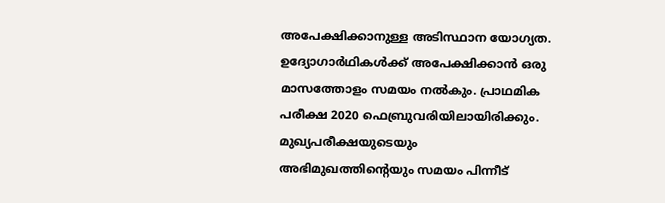അപേക്ഷിക്കാനുള്ള അടിസ്ഥാന യോഗ്യത. ഉദ്യോഗാര്‍ഥികള്‍ക്ക് അപേക്ഷിക്കാന്‍ ഒരു മാസത്തോളം സമയം നല്‍കും. പ്രാഥമിക പരീക്ഷ 2020 ഫെബ്രുവരിയിലായിരിക്കും. മുഖ്യപരീക്ഷയുടെയും അഭിമുഖത്തിന്റെയും സമയം പിന്നീട്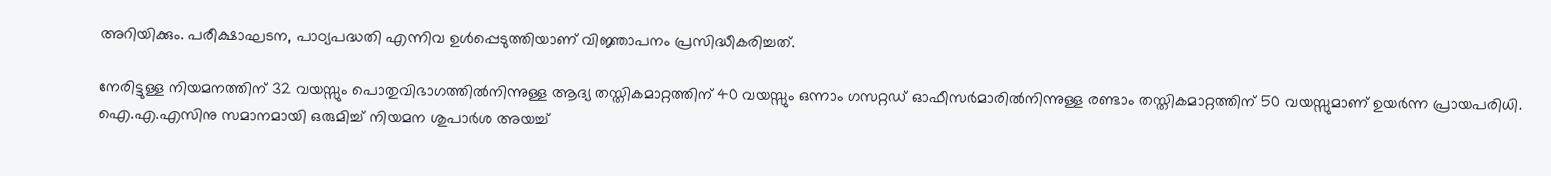അറിയിക്കും. പരീക്ഷാഘടന, പാഠ്യപദ്ധതി എന്നിവ ഉള്‍പ്പെടുത്തിയാണ് വിജ്ഞാപനം പ്രസിദ്ധീകരിച്ചത്.

നേരിട്ടുള്ള നിയമനത്തിന് 32 വയസ്സും പൊതുവിഭാഗത്തില്‍നിന്നുള്ള ആദ്യ തസ്തികമാറ്റത്തിന് 40 വയസ്സും ഒന്നാം ഗസറ്റഡ് ഓഫീസര്‍മാരില്‍നിന്നുള്ള രണ്ടാം തസ്തികമാറ്റത്തിന് 50 വയസ്സുമാണ് ഉയര്‍ന്ന പ്രായപരിധി. ഐ.എ.എസിനു സമാനമായി ഒരുമിച്ച് നിയമന ശുപാര്‍ശ അയച്ച്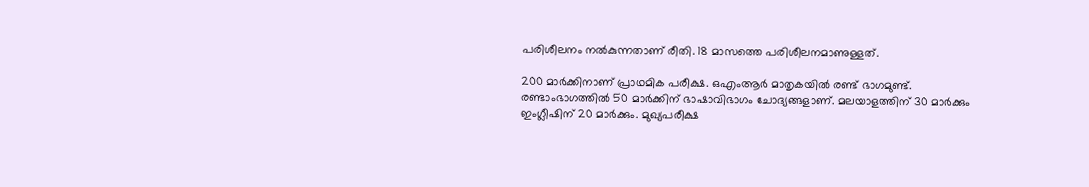പരിശീലനം നല്‍കുന്നതാണ് രീതി. 18 മാസത്തെ പരിശീലനമാണുള്ളത്.

200 മാര്‍ക്കിനാണ് പ്രാഥമിക പരീക്ഷ. ഒഎംആര്‍ മാതൃകയിൽ രണ്ട് ഭാഗമുണ്ട്. രണ്ടാംഭാഗത്തില്‍ 50 മാര്‍ക്കിന് ഭാഷാവിഭാഗം ചോദ്യങ്ങളാണ്. മലയാളത്തിന് 30 മാര്‍ക്കും ഇംഗ്ലീഷിന് 20 മാര്‍ക്കും. മുഖ്യപരീക്ഷ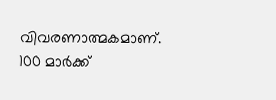വിവരണാത്മകമാണ്. 100 മാര്‍ക്ക്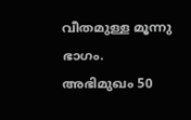വീതമുള്ള മൂന്നു ഭാഗം. അഭിമുഖം 50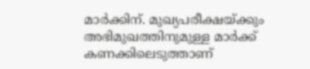മാര്‍ക്കിന്. മുഖ്യപരീക്ഷയ്ക്കും അഭിമുഖത്തിനുമുള്ള മാര്‍ക്ക് കണക്കിലെടുത്താണ്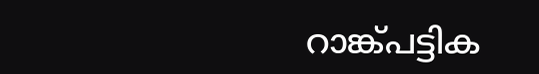റാങ്ക്പട്ടിക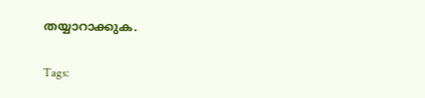തയ്യാറാക്കുക.

Tags: